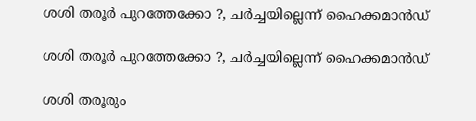ശശി തരൂര്‍ പുറത്തേക്കോ ?, ചര്‍ച്ചയില്ലെന്ന് ഹൈക്കമാന്‍ഡ്

ശശി തരൂര്‍ പുറത്തേക്കോ ?, ചര്‍ച്ചയില്ലെന്ന് ഹൈക്കമാന്‍ഡ്

ശശി തരൂരും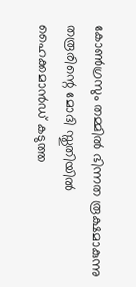കോണ്‍ഗ്രസും തമ്മില്‍ ഭിന്നത രൂക്ഷമാകുന്നു തരൂരിന്റെ മോദി സ്തുതിയില്‍ ഹൈക്കമാന്‍ഡ് കടുത്ത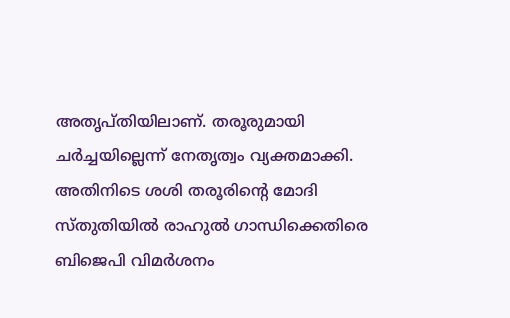അതൃപ്തിയിലാണ്. തരൂരുമായി ചര്‍ച്ചയില്ലെന്ന് നേതൃത്വം വ്യക്തമാക്കി. അതിനിടെ ശശി തരൂരിന്റെ മോദി സ്തുതിയില്‍ രാഹുല്‍ ഗാന്ധിക്കെതിരെ ബിജെപി വിമര്‍ശനം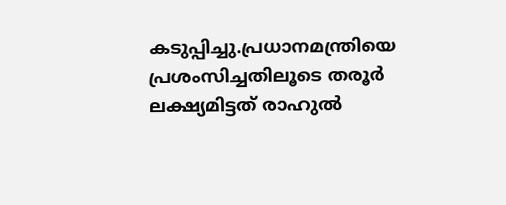കടുപ്പിച്ചു.പ്രധാനമന്ത്രിയെ പ്രശംസിച്ചതിലൂടെ തരൂര്‍ ലക്ഷ്യമിട്ടത് രാഹുല്‍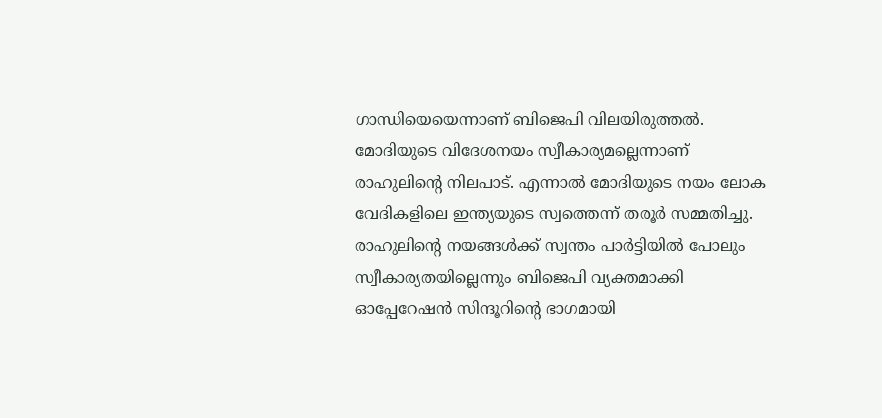ഗാന്ധിയെയെന്നാണ് ബിജെപി വിലയിരുത്തല്‍. മോദിയുടെ വിദേശനയം സ്വീകാര്യമല്ലെന്നാണ് രാഹുലിന്റെ നിലപാട്. എന്നാല്‍ മോദിയുടെ നയം ലോക വേദികളിലെ ഇന്ത്യയുടെ സ്വത്തെന്ന് തരൂര്‍ സമ്മതിച്ചു. രാഹുലിന്റെ നയങ്ങള്‍ക്ക് സ്വന്തം പാര്‍ട്ടിയില്‍ പോലും സ്വീകാര്യതയില്ലെന്നും ബിജെപി വ്യക്തമാക്കി
ഓപ്പേറേഷന്‍ സിന്ദൂറിന്റെ ഭാഗമായി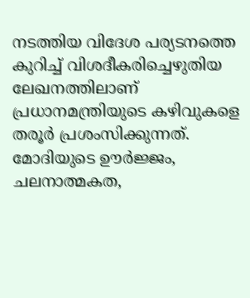നടത്തിയ വിദേശ പര്യടനത്തെ കുറിച്ച് വിശദീകരിച്ചെഴുതിയ ലേഖനത്തിലാണ് പ്രധാനമന്ത്രിയുടെ കഴിവുകളെ തരൂര്‍ പ്രശംസിക്കുന്നത്. മോദിയുടെ ഊര്‍ജ്ജം, ചലനാത്മകത,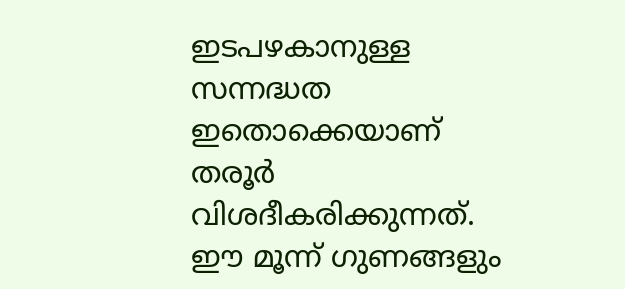ഇടപഴകാനുള്ള സന്നദ്ധത ഇതൊക്കെയാണ് തരൂര്‍ വിശദീകരിക്കുന്നത്. ഈ മൂന്ന് ഗുണങ്ങളും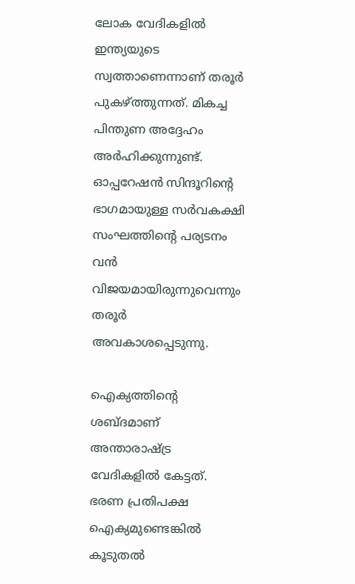ലോക വേദികളില്‍ ഇന്ത്യയുടെ സ്വത്താണെന്നാണ് തരൂര്‍ പുകഴ്ത്തുന്നത്. മികച്ച പിന്തുണ അദ്ദേഹം അര്‍ഹിക്കുന്നുണ്ട്. ഓപ്പറേഷന്‍ സിന്ദൂറിന്റെ ഭാഗമായുള്ള സര്‍വകക്ഷി സംഘത്തിന്റെ പര്യടനം വന്‍ വിജയമായിരുന്നുവെന്നും തരൂര്‍ അവകാശപ്പെടുന്നു.

ഐക്യത്തിന്റെ ശബ്ദമാണ് അന്താരാഷ്ട്ര വേദികളില്‍ കേട്ടത്. ഭരണ പ്രതിപക്ഷ ഐക്യമുണ്ടെങ്കില്‍ കൂടുതല്‍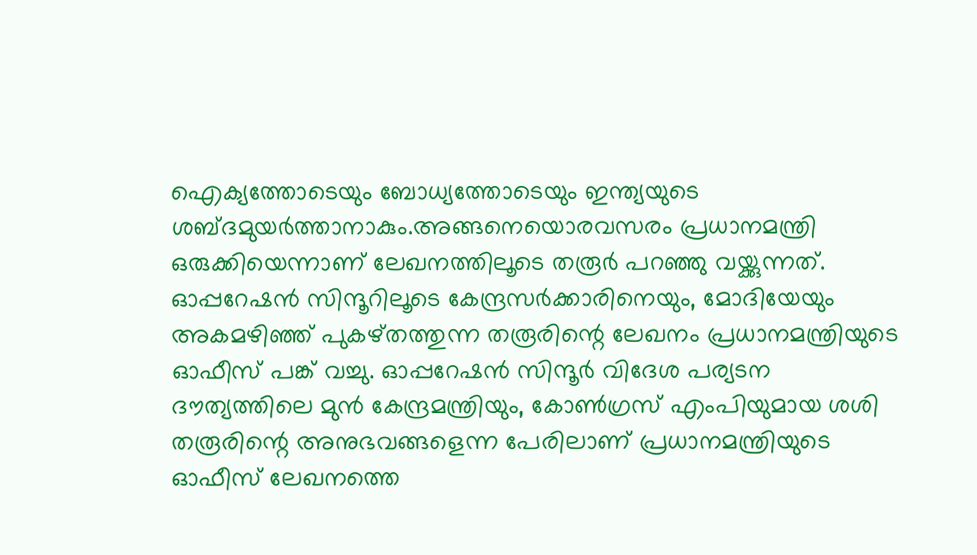ഐക്യത്തോടെയും ബോധ്യത്തോടെയും ഇന്ത്യയുടെ ശബ്ദമുയര്‍ത്താനാകും.അങ്ങനെയൊരവസരം പ്രധാനമന്ത്രി ഒരുക്കിയെന്നാണ് ലേഖനത്തിലൂടെ തരൂര്‍ പറഞ്ഞു വയ്ക്കുന്നത്. ഓപ്പറേഷന്‍ സിന്ദൂറിലൂടെ കേന്ദ്രസര്‍ക്കാരിനെയും, മോദിയേയും അകമഴിഞ്ഞ് പുകഴ്തത്തുന്ന തരൂരിന്റെ ലേഖനം പ്രധാനമന്ത്രിയുടെ ഓഫീസ് പങ്ക് വച്ചു. ഓപ്പറേഷന്‍ സിന്ദൂര്‍ വിദേശ പര്യടന ദൗത്യത്തിലെ മുന്‍ കേന്ദ്രമന്ത്രിയും, കോണ്‍ഗ്രസ് എംപിയുമായ ശശി തരൂരിന്റെ അനുഭവങ്ങളെന്ന പേരിലാണ് പ്രധാനമന്ത്രിയുടെ ഓഫീസ് ലേഖനത്തെ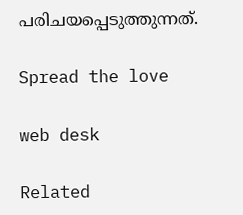പരിചയപ്പെടുത്തുന്നത്.

Spread the love

web desk

Related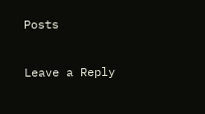Posts

Leave a Reply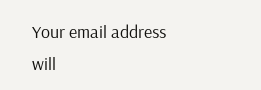Your email address will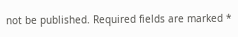not be published. Required fields are marked *